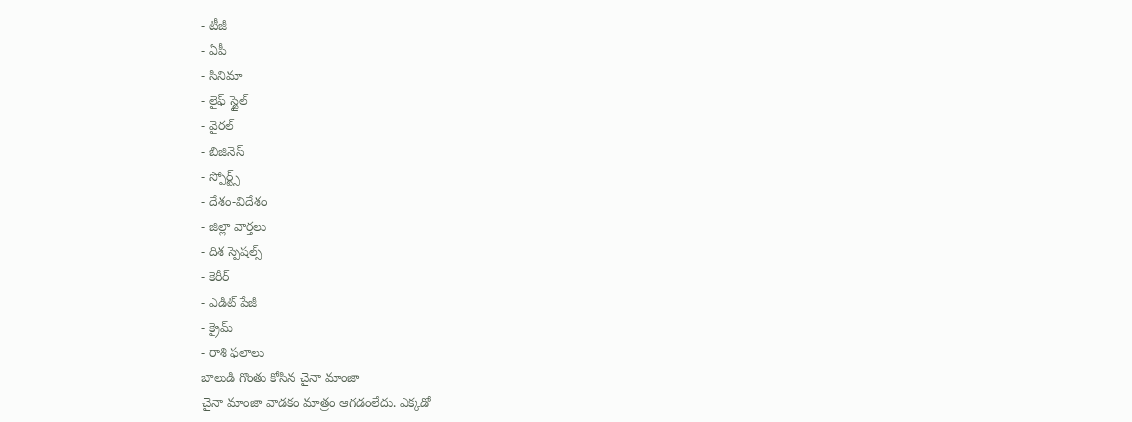- టీజీ
- ఏపీ
- సినిమా
- లైఫ్ స్టైల్
- వైరల్
- బిజినెస్
- స్పోర్ట్స్
- దేశం-విదేశం
- జిల్లా వార్తలు
- దిశ స్పెషల్స్
- కెరీర్
- ఎడిట్ పేజీ
- క్రైమ్
- రాశి ఫలాలు
బాలుడి గొంతు కోసిన చైనా మాంజా
చైనా మాంజా వాడకం మాత్రం ఆగడంలేదు. ఎక్కడో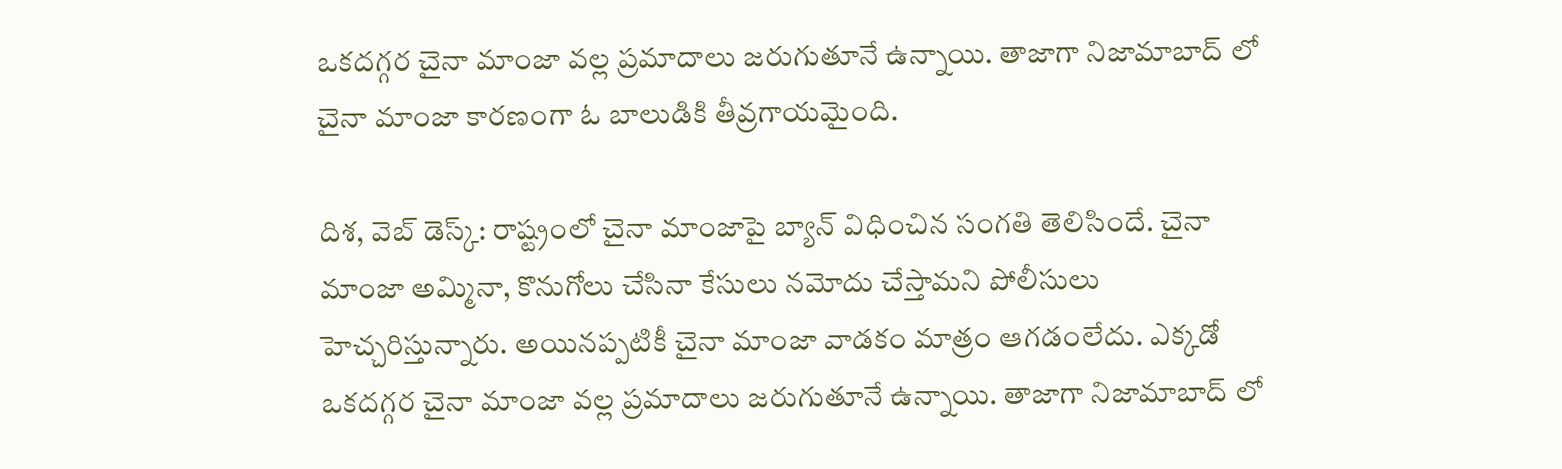ఒకదగ్గర చైనా మాంజా వల్ల ప్రమాదాలు జరుగుతూనే ఉన్నాయి. తాజాగా నిజామాబాద్ లో చైనా మాంజా కారణంగా ఓ బాలుడికి తీవ్రగాయమైంది.

దిశ, వెబ్ డెస్క్: రాష్ట్రంలో చైనా మాంజాపై బ్యాన్ విధించిన సంగతి తెలిసిందే. చైనా మాంజా అమ్మినా, కొనుగోలు చేసినా కేసులు నమోదు చేస్తామని పోలీసులు హెచ్చరిస్తున్నారు. అయినప్పటికీ చైనా మాంజా వాడకం మాత్రం ఆగడంలేదు. ఎక్కడో ఒకదగ్గర చైనా మాంజా వల్ల ప్రమాదాలు జరుగుతూనే ఉన్నాయి. తాజాగా నిజామాబాద్ లో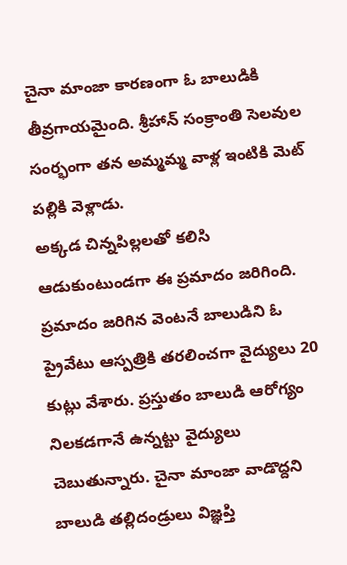చైనా మాంజా కారణంగా ఓ బాలుడికి తీవ్రగాయమైంది. శ్రీహాన్ సంక్రాంతి సెలవుల సంర్భంగా తన అమ్మమ్మ వాళ్ల ఇంటికి మెట్ పల్లికి వెళ్లాడు.
అక్కడ చిన్నపిల్లలతో కలిసి ఆడుకుంటుండగా ఈ ప్రమాదం జరిగింది. ప్రమాదం జరిగిన వెంటనే బాలుడిని ఓ ప్రైవేటు ఆస్పత్రికి తరలించగా వైద్యులు 20 కుట్లు వేశారు. ప్రస్తుతం బాలుడి ఆరోగ్యం నిలకడగానే ఉన్నట్టు వైద్యులు చెబుతున్నారు. చైనా మాంజా వాడొద్దని బాలుడి తల్లిదండ్రులు విజ్ఞప్తి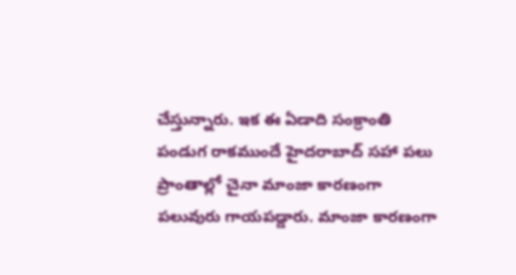చేస్తున్నారు. ఇక ఈ ఏడాది సంక్రాంతి పండుగ రాకముందే హైదరాబాద్ సహా పలు ప్రాంతాల్లో చైనా మాంజా కారణంగా పలువురు గాయపడ్డారు. మాంజా కారణంగా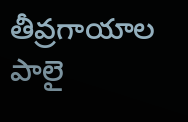తీవ్రగాయాల పాలై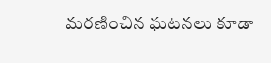మరణించిన ఘటనలు కూడా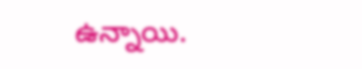ఉన్నాయి.